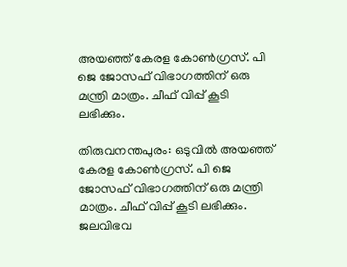അയഞ്ഞ് കേരള കോൺഗ്രസ്. പി ജെ ജോസഫ് വിഭാഗത്തിന് ഒരു മന്ത്രി മാത്രം. ചീഫ് വിപ്പ് കൂടി ലഭിക്കും.

തിരുവനന്തപുരം: ഒടുവിൽ അയഞ്ഞ് കേരള കോൺഗ്രസ്. പി ജെ ജോസഫ് വിഭാഗത്തിന് ഒരു മന്ത്രി മാത്രം. ചീഫ് വിപ്പ് കൂടി ലഭിക്കും. ജലവിഭവ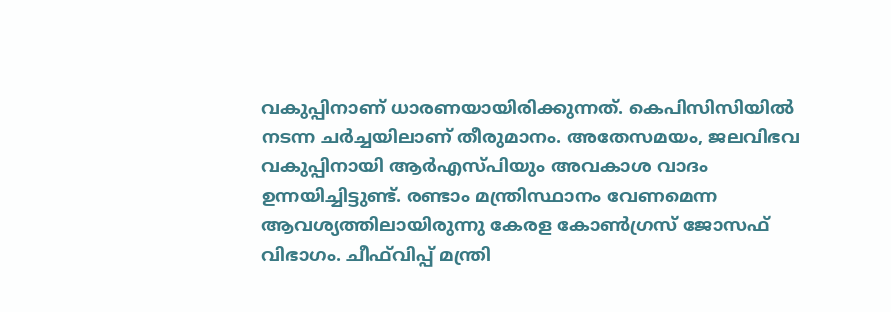വകുപ്പിനാണ് ധാരണയായിരിക്കുന്നത്. കെപിസിസിയിൽ നടന്ന ചർച്ചയിലാണ് തീരുമാനം. അതേസമയം, ജലവിഭവ വകുപ്പിനായി ആർഎസ്പിയും അവകാശ വാദം ഉന്നയിച്ചിട്ടുണ്ട്. രണ്ടാം മന്ത്രിസ്ഥാനം വേണമെന്ന ആവശ്യത്തിലായിരുന്നു കേരള കോൺഗ്രസ് ജോസഫ് വിഭാഗം. ചീഫ്‌വിപ്പ് മന്ത്രി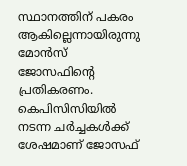സ്ഥാനത്തിന് പകരം ആകില്ലെന്നായിരുന്നു മോൻസ് ജോസഫിൻ്റെ പ്രതികരണം. കെപിസിസിയിൽ നടന്ന ചർച്ചകൾക്ക് ശേഷമാണ് ജോസഫ്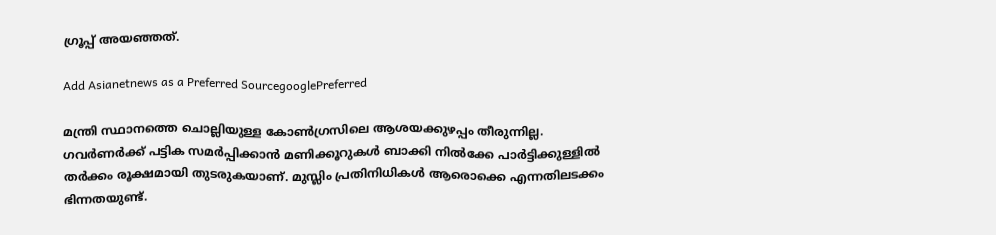ഗ്രൂപ്പ് അയഞ്ഞത്.

Add Asianetnews as a Preferred SourcegooglePreferred

മന്ത്രി സ്ഥാനത്തെ ചൊല്ലിയുള്ള കോൺഗ്രസിലെ ആശയക്കുഴപ്പം തീരുന്നില്ല. ഗവർണർക്ക് പട്ടിക സമർപ്പിക്കാൻ മണിക്കൂറുകൾ ബാക്കി നിൽക്കേ പാർട്ടിക്കുള്ളിൽ തർക്കം രൂക്ഷമായി തുടരുകയാണ്. മുസ്ലിം പ്രതിനിധികൾ ആരൊക്കെ എന്നതിലടക്കം ഭിന്നതയുണ്ട്.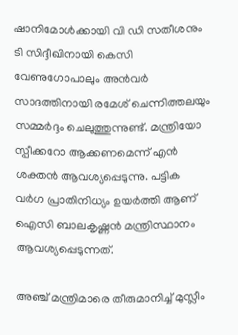ഷാനിമോൾക്കായി വി ഡി സതീശനും ടി സിദ്ദീഖിനായി കെസി വേണുഗോപാലും അൻവർ സാദത്തിനായി രമേശ് ചെന്നിത്തലയും സമ്മർദ്ദം ചെലുത്തുന്നുണ്ട്. മന്ത്രിയോ സ്പീക്കറോ ആക്കണമെന്ന് എൻ ശക്തൻ ആവശ്യപ്പെടുന്നു. പട്ടിക വർഗ പ്രാതിനിധ്യം ഉയർത്തി ആണ് ഐസി ബാലകൃഷ്ണൻ മന്ത്രിസ്ഥാനം ആവശ്യപ്പെടുന്നത്.

അഞ്ച് മന്ത്രിമാരെ തീരുമാനിച്ച് മുസ്ലീം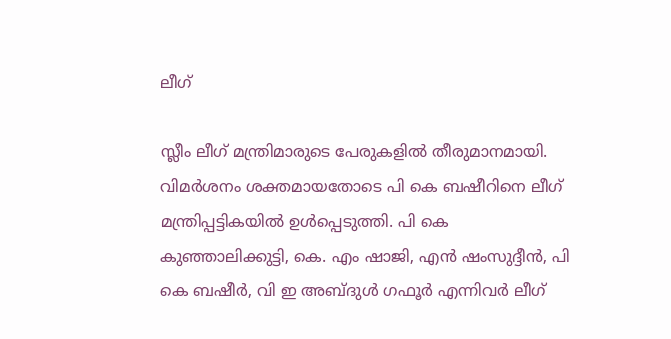ലീഗ്‌‌

സ്ലീം ലീഗ് മന്ത്രിമാരുടെ പേരുകളിൽ തീരുമാനമായി. വിമർശനം ശക്തമായതോടെ പി കെ ബഷീറിനെ ലീഗ് മന്ത്രിപ്പട്ടികയിൽ ഉൾപ്പെടുത്തി. പി കെ കുഞ്ഞാലിക്കുട്ടി, കെ. എം ഷാജി, എൻ ഷംസുദ്ദീൻ, പി കെ ബഷീർ, വി ഇ അബ്ദുൾ ഗഫൂ‍ർ എന്നിവർ ലീഗ്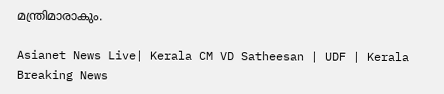മന്ത്രിമാരാകും.

Asianet News Live| Kerala CM VD Satheesan | UDF | Kerala Breaking News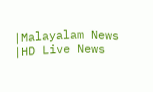|Malayalam News |HD Live News